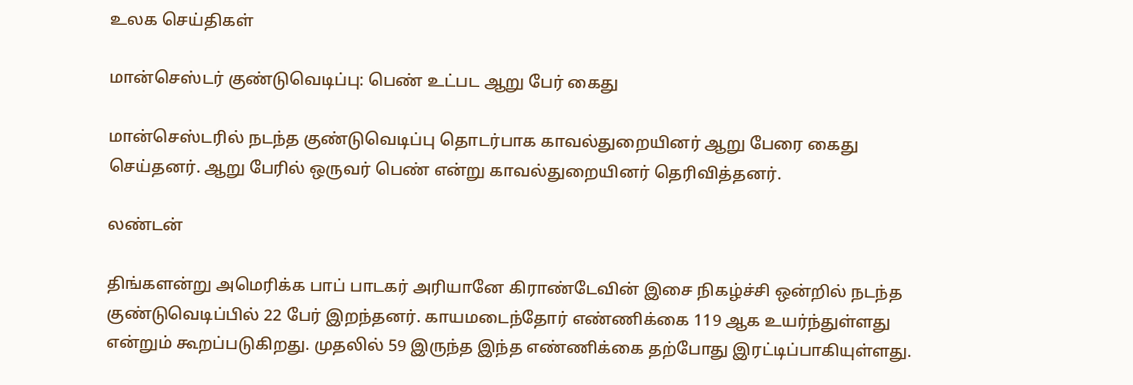உலக செய்திகள்

மான்செஸ்டர் குண்டுவெடிப்பு: பெண் உட்பட ஆறு பேர் கைது

மான்செஸ்டரில் நடந்த குண்டுவெடிப்பு தொடர்பாக காவல்துறையினர் ஆறு பேரை கைது செய்தனர். ஆறு பேரில் ஒருவர் பெண் என்று காவல்துறையினர் தெரிவித்தனர்.

லண்டன்

திங்களன்று அமெரிக்க பாப் பாடகர் அரியானே கிராண்டேவின் இசை நிகழ்ச்சி ஒன்றில் நடந்த குண்டுவெடிப்பில் 22 பேர் இறந்தனர். காயமடைந்தோர் எண்ணிக்கை 119 ஆக உயர்ந்துள்ளது என்றும் கூறப்படுகிறது. முதலில் 59 இருந்த இந்த எண்ணிக்கை தற்போது இரட்டிப்பாகியுள்ளது.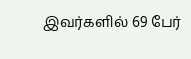இவர்களில் 69 பேர்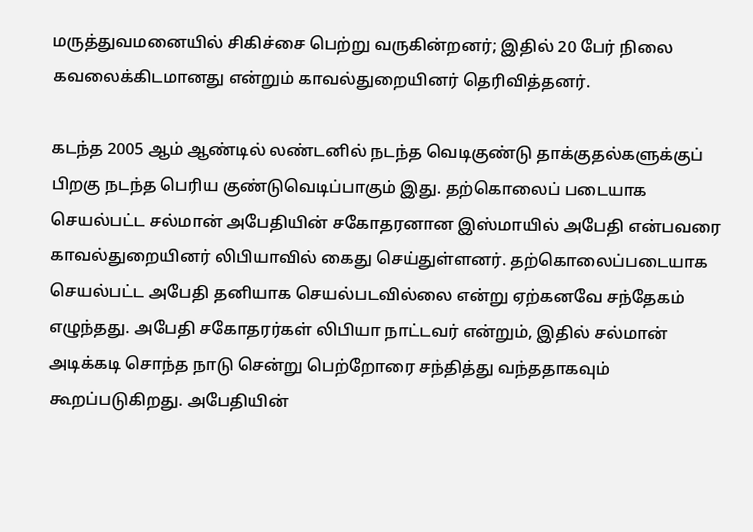மருத்துவமனையில் சிகிச்சை பெற்று வருகின்றனர்; இதில் 20 பேர் நிலை கவலைக்கிடமானது என்றும் காவல்துறையினர் தெரிவித்தனர்.

கடந்த 2005 ஆம் ஆண்டில் லண்டனில் நடந்த வெடிகுண்டு தாக்குதல்களுக்குப் பிறகு நடந்த பெரிய குண்டுவெடிப்பாகும் இது. தற்கொலைப் படையாக செயல்பட்ட சல்மான் அபேதியின் சகோதரனான இஸ்மாயில் அபேதி என்பவரை காவல்துறையினர் லிபியாவில் கைது செய்துள்ளனர். தற்கொலைப்படையாக செயல்பட்ட அபேதி தனியாக செயல்படவில்லை என்று ஏற்கனவே சந்தேகம் எழுந்தது. அபேதி சகோதரர்கள் லிபியா நாட்டவர் என்றும், இதில் சல்மான் அடிக்கடி சொந்த நாடு சென்று பெற்றோரை சந்தித்து வந்ததாகவும் கூறப்படுகிறது. அபேதியின்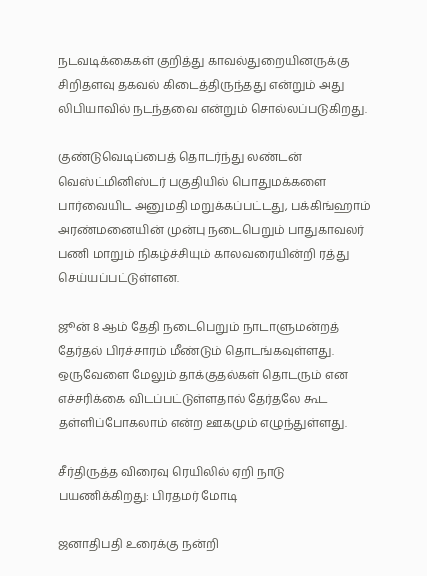நடவடிக்கைகள் குறித்து காவல்துறையினருக்கு சிறிதளவு தகவல் கிடைத்திருந்தது என்றும் அது லிபியாவில் நடந்தவை என்றும் சொல்லப்படுகிறது.

குண்டுவெடிப்பைத் தொடர்ந்து லண்டன் வெஸ்ட்மினிஸ்டர் பகுதியில் பொதுமக்களை பார்வையிட அனுமதி மறுக்கப்பட்டது, பக்கிங்ஹாம் அரண்மனையின் முன்பு நடைபெறும் பாதுகாவலர் பணி மாறும் நிகழ்ச்சியும் காலவரையின்றி ரத்து செய்யப்பட்டுள்ளன.

ஜூன் 8 ஆம் தேதி நடைபெறும் நாடாளுமன்றத் தேர்தல் பிரச்சாரம் மீண்டும் தொடங்கவுள்ளது. ஒருவேளை மேலும் தாக்குதல்கள் தொடரும் என எச்சரிக்கை விடப்பட்டுள்ளதால் தேர்தலே கூட தள்ளிப்போகலாம் என்ற ஊகமும் எழுந்துள்ளது.

சீர்திருத்த விரைவு ரெயிலில் ஏறி நாடு பயணிக்கிறது: பிரதமர் மோடி

ஜனாதிபதி உரைக்கு நன்றி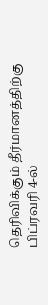தெரிவிக்கும் தீர்மானத்திற்கு பிப்ரவரி 4-ல்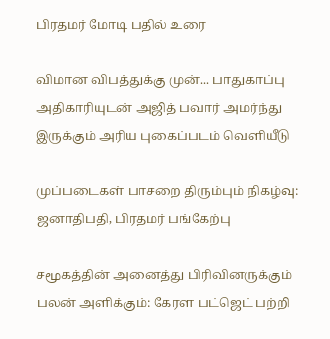பிரதமர் மோடி பதில் உரை

விமான விபத்துக்கு முன்... பாதுகாப்பு அதிகாரியுடன் அஜித் பவார் அமர்ந்து இருக்கும் அரிய புகைப்படம் வெளியீடு

முப்படைகள் பாசறை திரும்பும் நிகழ்வு: ஜனாதிபதி, பிரதமர் பங்கேற்பு

சமூகத்தின் அனைத்து பிரிவினருக்கும் பலன் அளிக்கும்: கேரள பட்ஜெட் பற்றி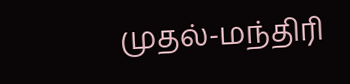முதல்-மந்திரி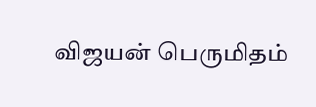விஜயன் பெருமிதம்